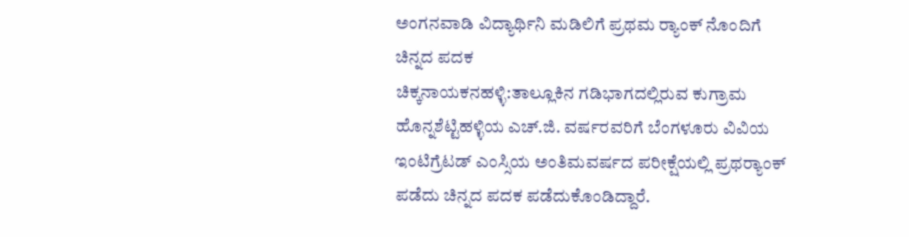ಅಂಗನವಾಡಿ ವಿದ್ಯಾರ್ಥಿನಿ ಮಡಿಲಿಗೆ ಪ್ರಥಮ ರ‍್ಯಾಂಕ್ ನೊಂದಿಗೆ ಚಿನ್ನದ ಪದಕ
ಚಿಕ್ಕನಾಯಕನಹಳ್ಳಿ:ತಾಲ್ಲೂಕಿನ ಗಡಿಭಾಗದಲ್ಲಿರುವ ಕುಗ್ರಾಮ ಹೊನ್ನಶೆಟ್ಟಿಹಳ್ಳಿಯ ಎಚ್.ಜಿ. ವರ್ಷರವರಿಗೆ ಬೆಂಗಳೂರು ವಿವಿಯ ಇಂಟಿಗ್ರೆಟಡ್ ಎಂಸ್ಸಿಯ ಅಂತಿಮವರ್ಷದ ಪರೀಕ್ಷೆಯಲ್ಲಿ ಪ್ರಥರ‍್ಯಾಂಕ್ ಪಡೆದು ಚಿನ್ನದ ಪದಕ ಪಡೆದುಕೊಂಡಿದ್ದಾರೆ.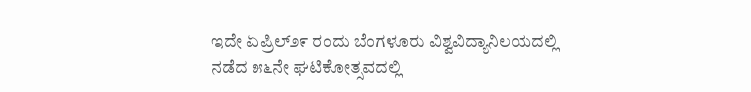ಇದೇ ಏಪ್ರಿಲ್೨೯ ರಂದು ಬೆಂಗಳೂರು ವಿಶ್ವವಿದ್ಯಾನಿಲಯದಲ್ಲಿ ನಡೆದ ೫೬ನೇ ಘಟಿಕೋತ್ಸವದಲ್ಲಿ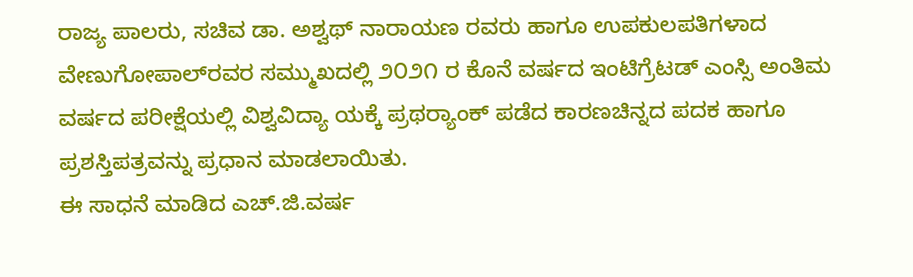ರಾಜ್ಯ ಪಾಲರು, ಸಚಿವ ಡಾ. ಅಶ್ವಥ್‌ ನಾರಾಯಣ ರವರು ಹಾಗೂ ಉಪಕುಲಪತಿಗಳಾದ ವೇಣುಗೋಪಾಲ್‌ರವರ ಸಮ್ಮುಖದಲ್ಲಿ ೨೦೨೧ ರ ಕೊನೆ ವರ್ಷದ ಇಂಟಿಗ್ರೆಟಡ್ ಎಂಸ್ಸಿ ಅಂತಿಮ ವರ್ಷದ ಪರೀಕ್ಷೆಯಲ್ಲಿ ವಿಶ್ವವಿದ್ಯಾ ಯಕ್ಕೆ ಪ್ರಥರ‍್ಯಾಂಕ್ ಪಡೆದ ಕಾರಣಚಿನ್ನದ ಪದಕ ಹಾಗೂ ಪ್ರಶಸ್ತಿಪತ್ರವನ್ನು ಪ್ರಧಾನ ಮಾಡಲಾಯಿತು.
ಈ ಸಾಧನೆ ಮಾಡಿದ ಎಚ್.ಜಿ.ವರ್ಷ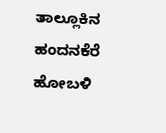ತಾಲ್ಲೂಕಿನ ಹಂದನಕೆರೆ ಹೋಬಳಿ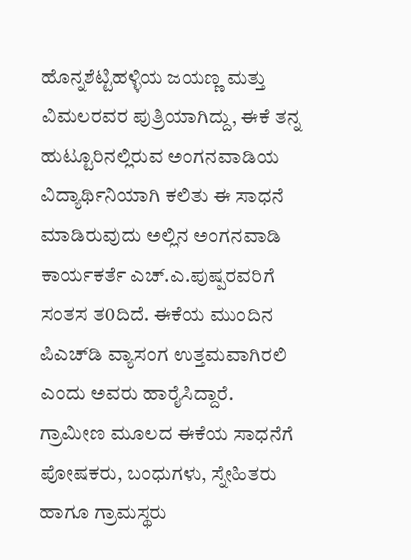ಹೊನ್ನಶೆಟ್ಟಿಹಳ್ಳಿಯ ಜಯಣ್ಣ ಮತ್ತು ವಿಮಲರವರ ಪುತ್ರಿಯಾಗಿದ್ದು, ಈಕೆ ತನ್ನ ಹುಟ್ಟೂರಿನಲ್ಲಿರುವ ಅಂಗನವಾಡಿಯ ವಿದ್ಯಾರ್ಥಿನಿಯಾಗಿ ಕಲಿತು ಈ ಸಾಧನೆ ಮಾಡಿರುವುದು ಅಲ್ಲಿನ ಅಂಗನವಾಡಿ ಕಾರ್ಯಕರ್ತೆ ಎಚ್.ಎ.ಪುಷ್ಪರವರಿಗೆ ಸಂತಸ ತ0ದಿದೆ. ಈಕೆಯ ಮುಂದಿನ ಪಿಎಚ್‌ಡಿ ವ್ಯಾಸಂಗ ಉತ್ತಮವಾಗಿರಲಿ ಎಂದು ಅವರು ಹಾರೈಸಿದ್ದಾರೆ.
ಗ್ರಾಮೀಣ ಮೂಲದ ಈಕೆಯ ಸಾಧನೆಗೆ ಪೋಷಕರು, ಬಂಧುಗಳು, ಸ್ನೇಹಿತರು ಹಾಗೂ ಗ್ರಾಮಸ್ಥರು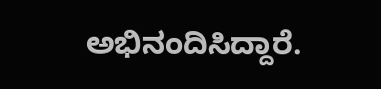ಅಭಿನಂದಿಸಿದ್ದಾರೆ.